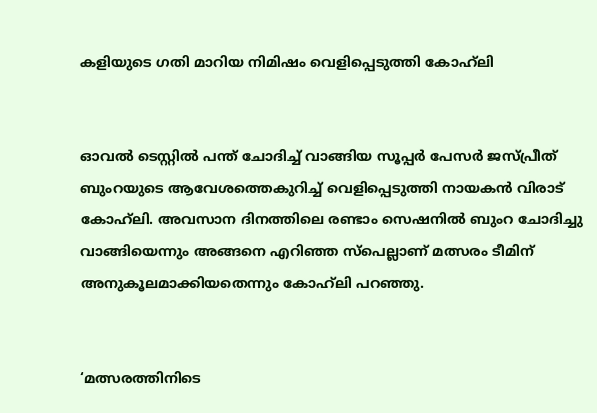കളിയുടെ ഗതി മാറിയ നിമിഷം വെളിപ്പെടുത്തി കോഹ്‌ലി


ഓവല്‍ ടെസ്റ്റില്‍ പന്ത് ചോദിച്ച് വാങ്ങിയ സൂപ്പര്‍ പേസര്‍ ജസ്പ്രീത് ബുംറയുടെ ആവേശത്തെകുറിച്ച് വെളിപ്പെടുത്തി നായകന്‍ വിരാട് കോഹ്‌ലി. അവസാന ദിനത്തിലെ രണ്ടാം സെഷനില്‍ ബുംറ ചോദിച്ചു വാങ്ങിയെന്നും അങ്ങനെ എറിഞ്ഞ സ്‌പെല്ലാണ് മത്സരം ടീമിന് അനുകൂലമാക്കിയതെന്നും കോഹ്‌ലി പറഞ്ഞു.


‘മത്സരത്തിനിടെ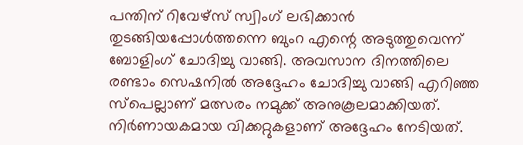പന്തിന് റിവേഴ്‌സ് സ്വിംഗ് ലഭിക്കാന്‍ തുടങ്ങിയപ്പോള്‍ത്തന്നെ ബുംറ എന്റെ അടുത്തുവെന്ന് ബോളിംഗ് ചോദിച്ചു വാങ്ങി. അവസാന ദിനത്തിലെ രണ്ടാം സെഷനില്‍ അദ്ദേഹം ചോദിച്ചു വാങ്ങി എറിഞ്ഞ സ്‌പെല്ലാണ് മത്സരം നമുക്ക് അനുകൂലമാക്കിയത്. നിര്‍ണായകമായ വിക്കറ്റുകളാണ് അദ്ദേഹം നേടിയത്.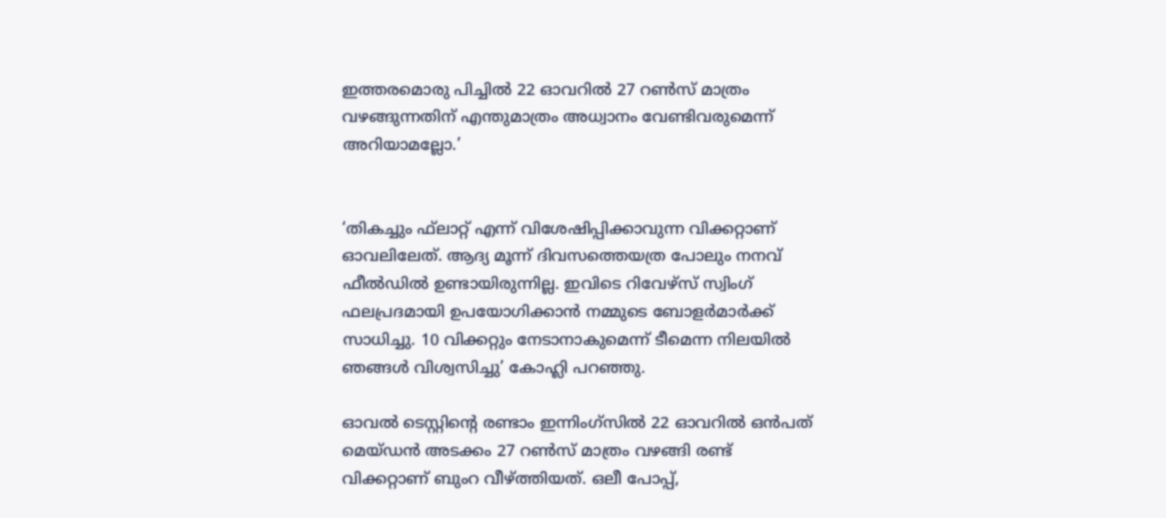ഇത്തരമൊരു പിച്ചില്‍ 22 ഓവറില്‍ 27 റണ്‍സ് മാത്രം വഴങ്ങുന്നതിന് എന്തുമാത്രം അധ്വാനം വേണ്ടിവരുമെന്ന് അറിയാമല്ലോ.’


‘തികച്ചും ഫ്‌ലാറ്റ് എന്ന് വിശേഷിപ്പിക്കാവുന്ന വിക്കറ്റാണ് ഓവലിലേത്. ആദ്യ മൂന്ന് ദിവസത്തെയത്ര പോലും നനവ് ഫീല്‍ഡില്‍ ഉണ്ടായിരുന്നില്ല. ഇവിടെ റിവേഴ്‌സ് സ്വിംഗ് ഫലപ്രദമായി ഉപയോഗിക്കാന്‍ നമ്മുടെ ബോളര്‍മാര്‍ക്ക് സാധിച്ചു. 10 വിക്കറ്റും നേടാനാകുമെന്ന് ടീമെന്ന നിലയില്‍ ഞങ്ങള്‍ വിശ്വസിച്ചു’ കോഹ്ലി പറഞ്ഞു.

ഓവല്‍ ടെസ്റ്റിന്റെ രണ്ടാം ഇന്നിംഗ്‌സില്‍ 22 ഓവറില്‍ ഒന്‍പത് മെയ്ഡന്‍ അടക്കം 27 റണ്‍സ് മാത്രം വഴങ്ങി രണ്ട് വിക്കറ്റാണ് ബുംറ വീഴ്ത്തിയത്. ഒലീ പോപ്പ്,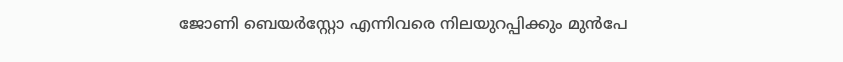ജോണി ബെയര്‍‌സ്റ്റോ എന്നിവരെ നിലയുറപ്പിക്കും മുന്‍പേ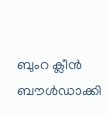ബുംറ ക്ലീന്‍ ബൗള്‍ഡാക്കി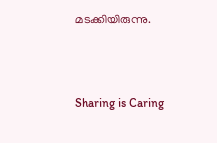മടക്കിയിരുന്നു.



Sharing is Caring